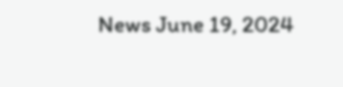News June 19, 2024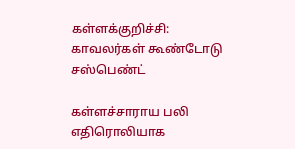கள்ளக்குறிச்சி: காவலர்கள் கூண்டோடு சஸ்பெண்ட்

கள்ளச்சாராய பலி எதிரொலியாக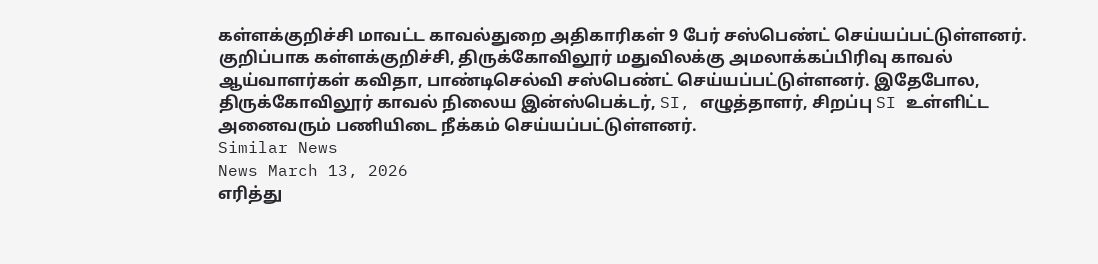கள்ளக்குறிச்சி மாவட்ட காவல்துறை அதிகாரிகள் 9 பேர் சஸ்பெண்ட் செய்யப்பட்டுள்ளனர். குறிப்பாக கள்ளக்குறிச்சி, திருக்கோவிலூர் மதுவிலக்கு அமலாக்கப்பிரிவு காவல் ஆய்வாளர்கள் கவிதா, பாண்டிசெல்வி சஸ்பெண்ட் செய்யப்பட்டுள்ளனர். இதேபோல, திருக்கோவிலூர் காவல் நிலைய இன்ஸ்பெக்டர், SI, எழுத்தாளர், சிறப்பு SI உள்ளிட்ட அனைவரும் பணியிடை நீக்கம் செய்யப்பட்டுள்ளனர்.
Similar News
News March 13, 2026
எரித்து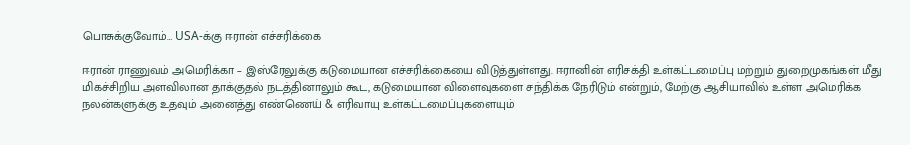பொசுக்குவோம்… USA-க்கு ஈரான் எச்சரிக்கை

ஈரான் ராணுவம் அமெரிக்கா – இஸ்ரேலுக்கு கடுமையான எச்சரிக்கையை விடுத்துள்ளது. ஈரானின் எரிசக்தி உள்கட்டமைப்பு மற்றும் துறைமுகங்கள் மீது மிகச்சிறிய அளவிலான தாக்குதல் நடத்தினாலும் கூட, கடுமையான விளைவுகளை சந்திக்க நேரிடும் என்றும், மேற்கு ஆசியாவில் உள்ள அமெரிக்க நலன்களுக்கு உதவும் அனைத்து எண்ணெய் & எரிவாயு உள்கட்டமைப்புகளையும்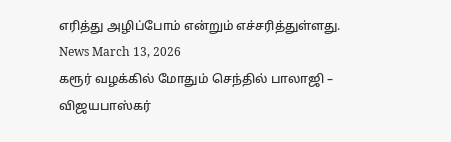எரித்து அழிப்போம் என்றும் எச்சரித்துள்ளது.
News March 13, 2026
கரூர் வழக்கில் மோதும் செந்தில் பாலாஜி – விஜயபாஸ்கர்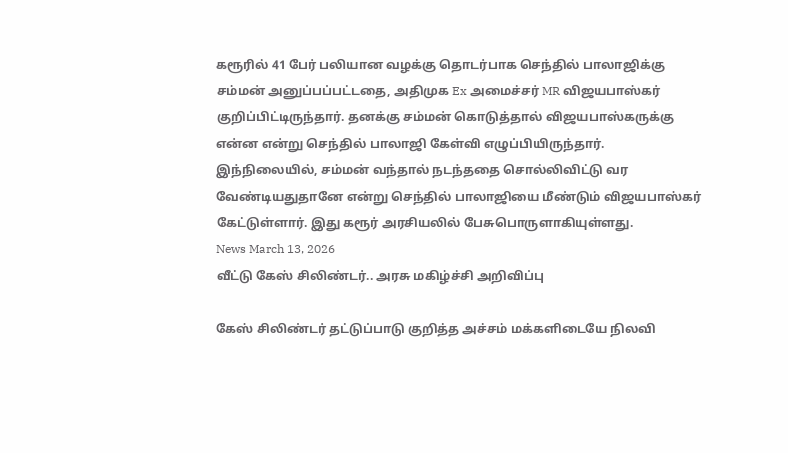கரூரில் 41 பேர் பலியான வழக்கு தொடர்பாக செந்தில் பாலாஜிக்கு சம்மன் அனுப்பப்பட்டதை, அதிமுக Ex அமைச்சர் MR விஜயபாஸ்கர் குறிப்பிட்டிருந்தார். தனக்கு சம்மன் கொடுத்தால் விஜயபாஸ்கருக்கு என்ன என்று செந்தில் பாலாஜி கேள்வி எழுப்பியிருந்தார். இந்நிலையில், சம்மன் வந்தால் நடந்ததை சொல்லிவிட்டு வர வேண்டியதுதானே என்று செந்தில் பாலாஜியை மீண்டும் விஜயபாஸ்கர் கேட்டுள்ளார். இது கரூர் அரசியலில் பேசுபொருளாகியுள்ளது.
News March 13, 2026
வீட்டு கேஸ் சிலிண்டர்.. அரசு மகிழ்ச்சி அறிவிப்பு

கேஸ் சிலிண்டர் தட்டுப்பாடு குறித்த அச்சம் மக்களிடையே நிலவி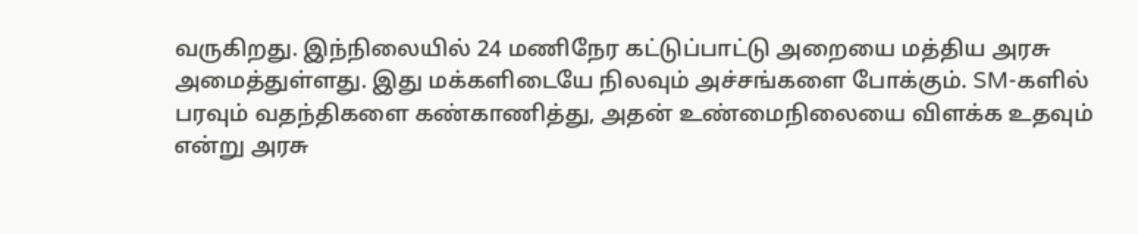வருகிறது. இந்நிலையில் 24 மணிநேர கட்டுப்பாட்டு அறையை மத்திய அரசு அமைத்துள்ளது. இது மக்களிடையே நிலவும் அச்சங்களை போக்கும். SM-களில் பரவும் வதந்திகளை கண்காணித்து, அதன் உண்மைநிலையை விளக்க உதவும் என்று அரசு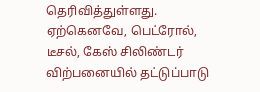தெரிவித்துள்ளது. ஏற்கெனவே, பெட்ரோல், டீசல், கேஸ் சிலிண்டர் விற்பனையில் தட்டுப்பாடு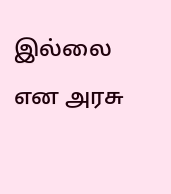இல்லை என அரசு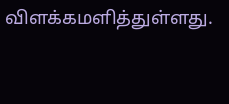விளக்கமளித்துள்ளது.